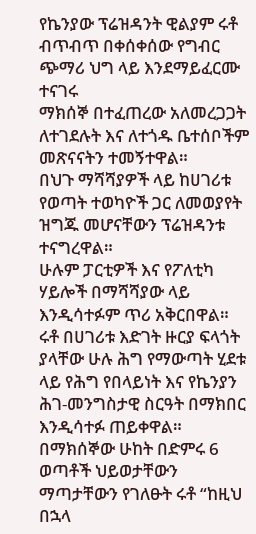የኬንያው ፕሬዝዳንት ዊልያም ሩቶ ብጥብጥ በቀሰቀሰው የግብር ጭማሪ ህግ ላይ እንደማይፈርሙ ተናገሩ
ማክሰኞ በተፈጠረው አለመረጋጋት ለተገደሉት እና ለተጎዱ ቤተሰቦችም መጽናናትን ተመኝተዋል።
በህጉ ማሻሻያዎች ላይ ከሀገሪቱ የወጣት ተወካዮች ጋር ለመወያየት ዝግጁ መሆናቸውን ፕሬዝዳንቱ ተናግረዋል።
ሁሉም ፓርቲዎች እና የፖለቲካ ሃይሎች በማሻሻያው ላይ እንዲሳተፉም ጥሪ አቅርበዋል።
ሩቶ በሀገሪቱ እድገት ዙርያ ፍላጎት ያላቸው ሁሉ ሕግ የማውጣት ሂደቱ ላይ የሕግ የበላይነት እና የኬንያን ሕገ-መንግስታዊ ስርዓት በማክበር እንዲሳተፉ ጠይቀዋል።
በማክሰኞው ሁከት በድምሩ 6 ወጣቶች ህይወታቸውን ማጣታቸውን የገለፁት ሩቶ “ከዚህ በኋላ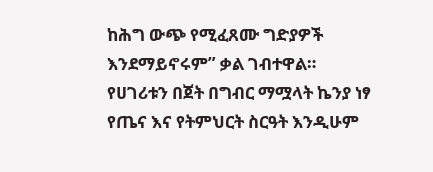ከሕግ ውጭ የሚፈጸሙ ግድያዎች እንደማይኖሩም” ቃል ገብተዋል።
የሀገሪቱን በጀት በግብር ማሟላት ኬንያ ነፃ የጤና እና የትምህርት ስርዓት እንዲሁም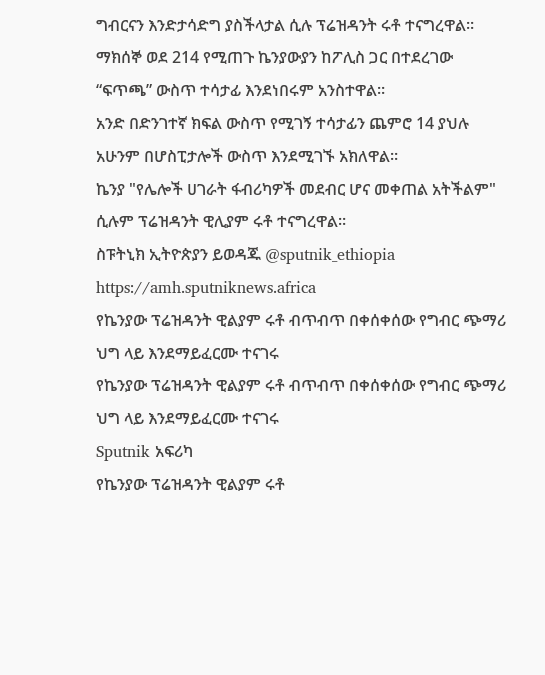ግብርናን እንድታሳድግ ያስችላታል ሲሉ ፕሬዝዳንት ሩቶ ተናግረዋል።
ማክሰኞ ወደ 214 የሚጠጉ ኬንያውያን ከፖሊስ ጋር በተደረገው “ፍጥጫ” ውስጥ ተሳታፊ እንደነበሩም አንስተዋል።
አንድ በድንገተኛ ክፍል ውስጥ የሚገኝ ተሳታፊን ጨምሮ 14 ያህሉ አሁንም በሆስፒታሎች ውስጥ እንደሚገኙ አክለዋል።
ኬንያ "የሌሎች ሀገራት ፋብሪካዎች መደብር ሆና መቀጠል አትችልም" ሲሉም ፕሬዝዳንት ዊሊያም ሩቶ ተናግረዋል።
ስፑትኒክ ኢትዮጵያን ይወዳጁ @sputnik_ethiopia
https://amh.sputniknews.africa
የኬንያው ፕሬዝዳንት ዊልያም ሩቶ ብጥብጥ በቀሰቀሰው የግብር ጭማሪ ህግ ላይ እንደማይፈርሙ ተናገሩ
የኬንያው ፕሬዝዳንት ዊልያም ሩቶ ብጥብጥ በቀሰቀሰው የግብር ጭማሪ ህግ ላይ እንደማይፈርሙ ተናገሩ
Sputnik አፍሪካ
የኬንያው ፕሬዝዳንት ዊልያም ሩቶ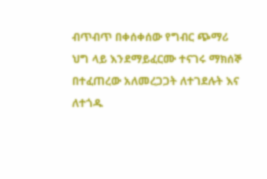ብጥብጥ በቀሰቀሰው የግብር ጭማሪ ህግ ላይ እንደማይፈርሙ ተናገሩ ማክሰኞ በተፈጠረው አለመረጋጋት ለተገደሉት እና ለተጎዱ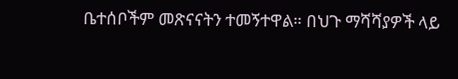ቤተሰቦችም መጽናናትን ተመኝተዋል። በህጉ ማሻሻያዎች ላይ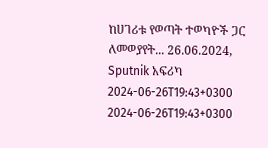ከሀገሪቱ የወጣት ተወካዮች ጋር ለመወያየት... 26.06.2024, Sputnik አፍሪካ
2024-06-26T19:43+0300
2024-06-26T19:43+0300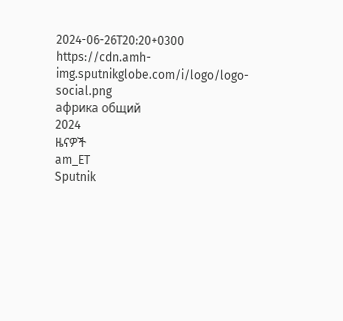2024-06-26T20:20+0300
https://cdn.amh-img.sputnikglobe.com/i/logo/logo-social.png
африка общий
2024
ዜናዎች
am_ET
Sputnik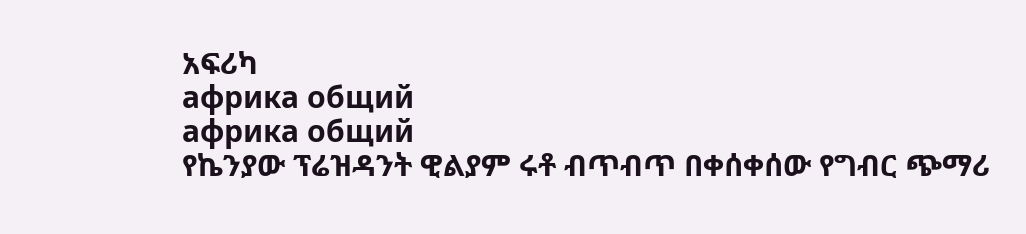አፍሪካ
африка общий
африка общий
የኬንያው ፕሬዝዳንት ዊልያም ሩቶ ብጥብጥ በቀሰቀሰው የግብር ጭማሪ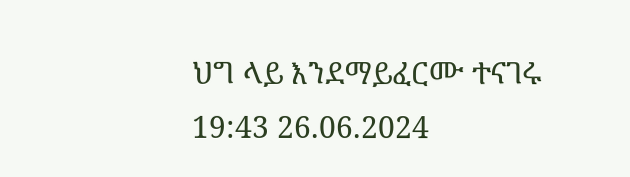ህግ ላይ እንደማይፈርሙ ተናገሩ
19:43 26.06.2024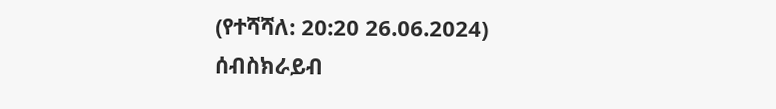(የተሻሻለ: 20:20 26.06.2024)
ሰብስክራይብ